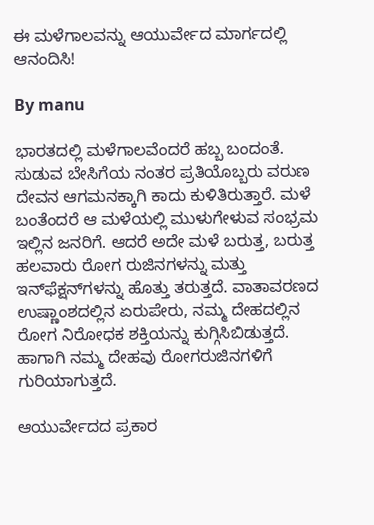ಈ ಮಳೆಗಾಲವನ್ನು ಆಯುರ್ವೇದ ಮಾರ್ಗದಲ್ಲಿ ಆನಂದಿಸಿ!

By manu

ಭಾರತದಲ್ಲಿ ಮಳೆಗಾಲವೆಂದರೆ ಹಬ್ಬ ಬಂದಂತೆ. ಸುಡುವ ಬೇಸಿಗೆಯ ನಂತರ ಪ್ರತಿಯೊಬ್ಬರು ವರುಣ ದೇವನ ಆಗಮನಕ್ಕಾಗಿ ಕಾದು ಕುಳಿತಿರುತ್ತಾರೆ. ಮಳೆ ಬಂತೆಂದರೆ ಆ ಮಳೆಯಲ್ಲಿ ಮುಳುಗೇಳುವ ಸಂಭ್ರಮ ಇಲ್ಲಿನ ಜನರಿಗೆ. ಆದರೆ ಅದೇ ಮಳೆ ಬರುತ್ತ, ಬರುತ್ತ ಹಲವಾರು ರೋಗ ರುಜಿನಗಳನ್ನು ಮತ್ತು ಇನ್‍ಫೆಕ್ಷನ್‍ಗಳನ್ನು ಹೊತ್ತು ತರುತ್ತದೆ. ವಾತಾವರಣದ ಉಷ್ಣಾಂಶದಲ್ಲಿನ ಏರುಪೇರು, ನಮ್ಮ ದೇಹದಲ್ಲಿನ ರೋಗ ನಿರೋಧಕ ಶಕ್ತಿಯನ್ನು ಕುಗ್ಗಿಸಿಬಿಡುತ್ತದೆ. ಹಾಗಾಗಿ ನಮ್ಮ ದೇಹವು ರೋಗರುಜಿನಗಳಿಗೆ ಗುರಿಯಾಗುತ್ತದೆ.

ಆಯುರ್ವೇದದ ಪ್ರಕಾರ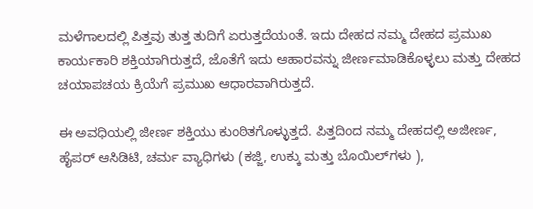ಮಳೆಗಾಲದಲ್ಲಿ ಪಿತ್ತವು ತುತ್ತ ತುದಿಗೆ ಏರುತ್ತದೆಯಂತೆ. ಇದು ದೇಹದ ನಮ್ಮ ದೇಹದ ಪ್ರಮುಖ ಕಾರ್ಯಕಾರಿ ಶಕ್ತಿಯಾಗಿರುತ್ತದೆ, ಜೊತೆಗೆ ಇದು ಆಹಾರವನ್ನು ಜೀರ್ಣಮಾಡಿಕೊಳ್ಳಲು ಮತ್ತು ದೇಹದ ಚಯಾಪಚಯ ಕ್ರಿಯೆಗೆ ಪ್ರಮುಖ ಆಧಾರವಾಗಿರುತ್ತದೆ.

ಈ ಅವಧಿಯಲ್ಲಿ ಜೀರ್ಣ ಶಕ್ತಿಯು ಕುಂಠಿತಗೊಳ್ಳುತ್ತದೆ. ಪಿತ್ತದಿಂದ ನಮ್ಮ ದೇಹದಲ್ಲಿ ಅಜೀರ್ಣ, ಹೈಪರ್ ಆಸಿಡಿಟಿ, ಚರ್ಮ ವ್ಯಾಧಿಗಳು (ಕಜ್ಜಿ, ಉಕ್ಕು ಮತ್ತು ಬೊಯಿಲ್‍ಗಳು ),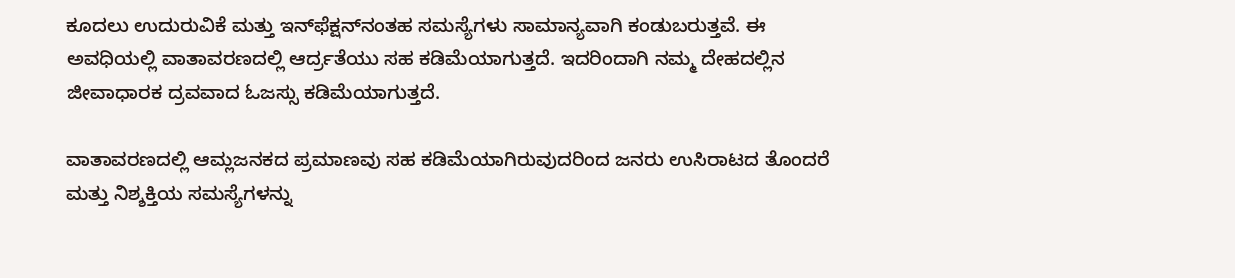ಕೂದಲು ಉದುರುವಿಕೆ ಮತ್ತು ಇನ್‍ಫೆಕ್ಷನ್‍ನಂತಹ ಸಮಸ್ಯೆಗಳು ಸಾಮಾನ್ಯವಾಗಿ ಕಂಡುಬರುತ್ತವೆ. ಈ ಅವಧಿಯಲ್ಲಿ ವಾತಾವರಣದಲ್ಲಿ ಆರ್ದ್ರತೆಯು ಸಹ ಕಡಿಮೆಯಾಗುತ್ತದೆ. ಇದರಿಂದಾಗಿ ನಮ್ಮ ದೇಹದಲ್ಲಿನ ಜೀವಾಧಾರಕ ದ್ರವವಾದ ಓಜಸ್ಸು ಕಡಿಮೆಯಾಗುತ್ತದೆ.

ವಾತಾವರಣದಲ್ಲಿ ಆಮ್ಲಜನಕದ ಪ್ರಮಾಣವು ಸಹ ಕಡಿಮೆಯಾಗಿರುವುದರಿಂದ ಜನರು ಉಸಿರಾಟದ ತೊಂದರೆ ಮತ್ತು ನಿಶ್ಶಕ್ತಿಯ ಸಮಸ್ಯೆಗಳನ್ನು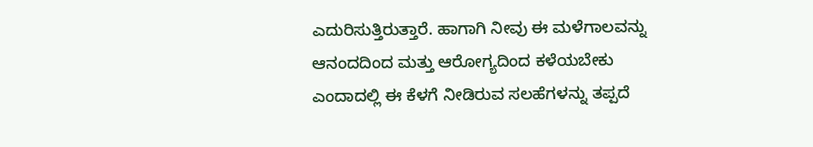ಎದುರಿಸುತ್ತಿರುತ್ತಾರೆ. ಹಾಗಾಗಿ ನೀವು ಈ ಮಳೆಗಾಲವನ್ನು ಆನಂದದಿಂದ ಮತ್ತು ಆರೋಗ್ಯದಿಂದ ಕಳೆಯಬೇಕು ಎಂದಾದಲ್ಲಿ ಈ ಕೆಳಗೆ ನೀಡಿರುವ ಸಲಹೆಗಳನ್ನು ತಪ್ಪದೆ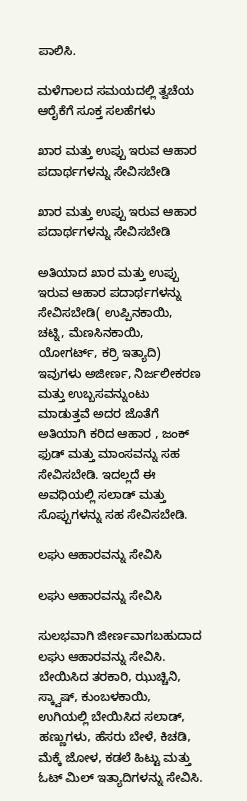ಪಾಲಿಸಿ.

ಮಳೆಗಾಲದ ಸಮಯದಲ್ಲಿ ತ್ವಚೆಯ ಆರೈಕೆಗೆ ಸೂಕ್ತ ಸಲಹೆಗಳು

ಖಾರ ಮತ್ತು ಉಪ್ಪು ಇರುವ ಆಹಾರ ಪದಾರ್ಥಗಳನ್ನು ಸೇವಿಸಬೇಡಿ

ಖಾರ ಮತ್ತು ಉಪ್ಪು ಇರುವ ಆಹಾರ ಪದಾರ್ಥಗಳನ್ನು ಸೇವಿಸಬೇಡಿ

ಅತಿಯಾದ ಖಾರ ಮತ್ತು ಉಪ್ಪು ಇರುವ ಆಹಾರ ಪದಾರ್ಥಗಳನ್ನು ಸೇವಿಸಬೇಡಿ( ಉಪ್ಪಿನಕಾಯಿ, ಚಟ್ನಿ, ಮೆಣಸಿನಕಾಯಿ, ಯೋಗರ್ಟ್, ಕರ್ರಿ ಇತ್ಯಾದಿ) ಇವುಗಳು ಅಜೀರ್ಣ, ನಿರ್ಜಲೀಕರಣ ಮತ್ತು ಉಬ್ಬಸವನ್ನುಂಟು ಮಾಡುತ್ತವೆ ಅದರ ಜೊತೆಗೆ ಅತಿಯಾಗಿ ಕರಿದ ಆಹಾರ , ಜಂಕ್ ಫುಡ್ ಮತ್ತು ಮಾಂಸವನ್ನು ಸಹ ಸೇವಿಸಬೇಡಿ. ಇದಲ್ಲದೆ ಈ ಅವಧಿಯಲ್ಲಿ ಸಲಾಡ್ ಮತ್ತು ಸೊಪ್ಪುಗಳನ್ನು ಸಹ ಸೇವಿಸಬೇಡಿ.

ಲಘು ಆಹಾರವನ್ನು ಸೇವಿಸಿ

ಲಘು ಆಹಾರವನ್ನು ಸೇವಿಸಿ

ಸುಲಭವಾಗಿ ಜೀರ್ಣವಾಗಬಹುದಾದ ಲಘು ಆಹಾರವನ್ನು ಸೇವಿಸಿ. ಬೇಯಿಸಿದ ತರಕಾರಿ, ಝುಚ್ಚಿನಿ, ಸ್ಕ್ವಾಷ್, ಕುಂಬಳಕಾಯಿ, ಉಗಿಯಲ್ಲಿ ಬೇಯಿಸಿದ ಸಲಾಡ್, ಹಣ್ಣುಗಳು, ಹೆಸರು ಬೇಳೆ, ಕಿಚಡಿ, ಮೆಕ್ಕೆ ಜೋಳ, ಕಡಲೆ ಹಿಟ್ಟು ಮತ್ತು ಓಟ್ ಮಿಲ್ ಇತ್ಯಾದಿಗಳನ್ನು ಸೇವಿಸಿ.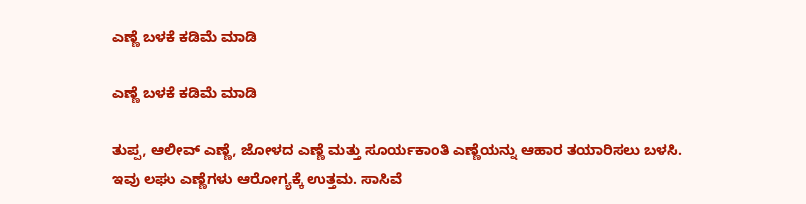ಎಣ್ಣೆ ಬಳಕೆ ಕಡಿಮೆ ಮಾಡಿ

ಎಣ್ಣೆ ಬಳಕೆ ಕಡಿಮೆ ಮಾಡಿ

ತುಪ್ಪ, ಆಲೀವ್ ಎಣ್ಣೆ, ಜೋಳದ ಎಣ್ಣೆ ಮತ್ತು ಸೂರ್ಯಕಾಂತಿ ಎಣ್ಣೆಯನ್ನು ಆಹಾರ ತಯಾರಿಸಲು ಬಳಸಿ. ಇವು ಲಘು ಎಣ್ಣೆಗಳು ಆರೋಗ್ಯಕ್ಕೆ ಉತ್ತಮ. ಸಾಸಿವೆ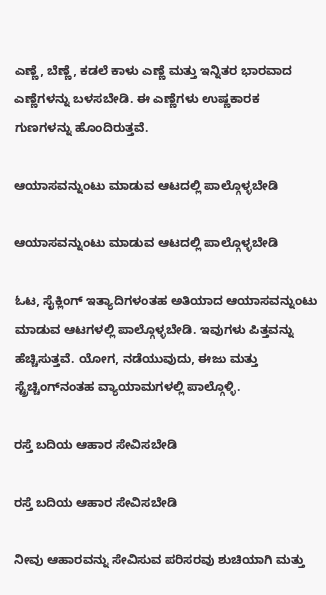ಎಣ್ಣೆ, ಬೆಣ್ಣೆ, ಕಡಲೆ ಕಾಳು ಎಣ್ಣೆ ಮತ್ತು ಇನ್ನಿತರ ಭಾರವಾದ ಎಣ್ಣೆಗಳನ್ನು ಬಳಸಬೇಡಿ. ಈ ಎಣ್ಣೆಗಳು ಉಷ್ಣಕಾರಕ ಗುಣಗಳನ್ನು ಹೊಂದಿರುತ್ತವೆ.

ಆಯಾಸವನ್ನುಂಟು ಮಾಡುವ ಆಟದಲ್ಲಿ ಪಾಲ್ಗೊಳ್ಳಬೇಡಿ

ಆಯಾಸವನ್ನುಂಟು ಮಾಡುವ ಆಟದಲ್ಲಿ ಪಾಲ್ಗೊಳ್ಳಬೇಡಿ

ಓಟ, ಸೈಕ್ಲಿಂಗ್ ಇತ್ಯಾದಿಗಳಂತಹ ಅತಿಯಾದ ಆಯಾಸವನ್ನುಂಟು ಮಾಡುವ ಆಟಗಳಲ್ಲಿ ಪಾಲ್ಗೊಳ್ಳಬೇಡಿ. ಇವುಗಳು ಪಿತ್ತವನ್ನು ಹೆಚ್ಚಿಸುತ್ತವೆ. ಯೋಗ, ನಡೆಯುವುದು, ಈಜು ಮತ್ತು ಸ್ಟ್ರೆಚ್ಚಿಂಗ್‍ನಂತಹ ವ್ಯಾಯಾಮಗಳಲ್ಲಿ ಪಾಲ್ಗೊಳ್ಳಿ.

ರಸ್ತೆ ಬದಿಯ ಆಹಾರ ಸೇವಿಸಬೇಡಿ

ರಸ್ತೆ ಬದಿಯ ಆಹಾರ ಸೇವಿಸಬೇಡಿ

ನೀವು ಆಹಾರವನ್ನು ಸೇವಿಸುವ ಪರಿಸರವು ಶುಚಿಯಾಗಿ ಮತ್ತು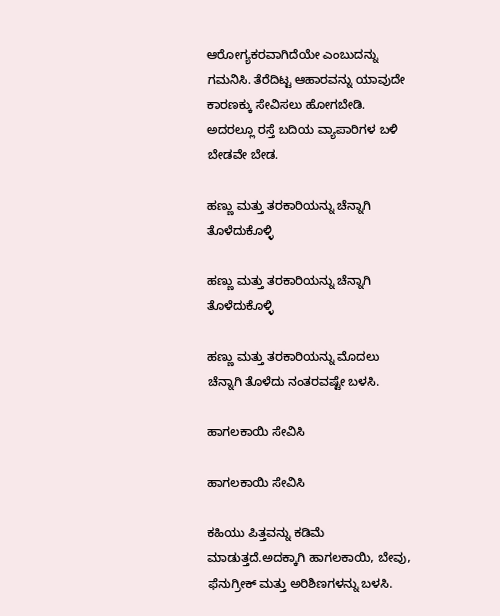ಆರೋಗ್ಯಕರವಾಗಿದೆಯೇ ಎಂಬುದನ್ನು ಗಮನಿಸಿ. ತೆರೆದಿಟ್ಟ ಆಹಾರವನ್ನು ಯಾವುದೇ ಕಾರಣಕ್ಕು ಸೇವಿಸಲು ಹೋಗಬೇಡಿ. ಅದರಲ್ಲೂ ರಸ್ತೆ ಬದಿಯ ವ್ಯಾಪಾರಿಗಳ ಬಳಿ ಬೇಡವೇ ಬೇಡ.

ಹಣ್ಣು ಮತ್ತು ತರಕಾರಿಯನ್ನು ಚೆನ್ನಾಗಿ ತೊಳೆದುಕೊಳ್ಳಿ

ಹಣ್ಣು ಮತ್ತು ತರಕಾರಿಯನ್ನು ಚೆನ್ನಾಗಿ ತೊಳೆದುಕೊಳ್ಳಿ

ಹಣ್ಣು ಮತ್ತು ತರಕಾರಿಯನ್ನು ಮೊದಲು ಚೆನ್ನಾಗಿ ತೊಳೆದು ನಂತರವಷ್ಟೇ ಬಳಸಿ.

ಹಾಗಲಕಾಯಿ ಸೇವಿಸಿ

ಹಾಗಲಕಾಯಿ ಸೇವಿಸಿ

ಕಹಿಯು ಪಿತ್ತವನ್ನು ಕಡಿಮೆ ಮಾಡುತ್ತದೆ.ಅದಕ್ಕಾಗಿ ಹಾಗಲಕಾಯಿ, ಬೇವು, ಫೆನುಗ್ರೀಕ್ ಮತ್ತು ಅರಿಶಿಣಗಳನ್ನು ಬಳಸಿ.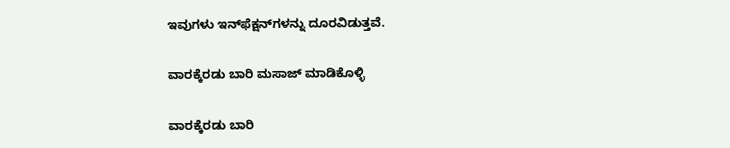ಇವುಗಳು ಇನ್‍ಫೆಕ್ಷನ್‍ಗಳನ್ನು ದೂರವಿಡುತ್ತವೆ.

ವಾರಕ್ಕೆರಡು ಬಾರಿ ಮಸಾಜ್ ಮಾಡಿಕೊಳ್ಳಿ

ವಾರಕ್ಕೆರಡು ಬಾರಿ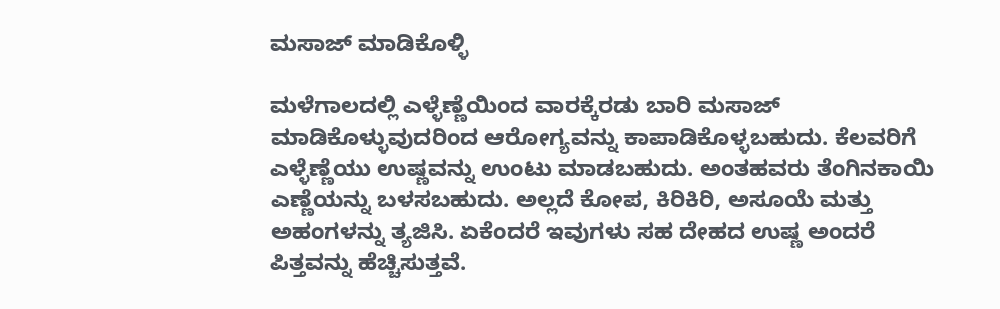ಮಸಾಜ್ ಮಾಡಿಕೊಳ್ಳಿ

ಮಳೆಗಾಲದಲ್ಲಿ ಎಳ್ಳೆಣ್ಣೆಯಿಂದ ವಾರಕ್ಕೆರಡು ಬಾರಿ ಮಸಾಜ್ ಮಾಡಿಕೊಳ್ಳುವುದರಿಂದ ಆರೋಗ್ಯವನ್ನು ಕಾಪಾಡಿಕೊಳ್ಳಬಹುದು. ಕೆಲವರಿಗೆ ಎಳ್ಳೆಣ್ಣೆಯು ಉಷ್ಣವನ್ನು ಉಂಟು ಮಾಡಬಹುದು. ಅಂತಹವರು ತೆಂಗಿನಕಾಯಿ ಎಣ್ಣೆಯನ್ನು ಬಳಸಬಹುದು. ಅಲ್ಲದೆ ಕೋಪ, ಕಿರಿಕಿರಿ, ಅಸೂಯೆ ಮತ್ತು ಅಹಂಗಳನ್ನು ತ್ಯಜಿಸಿ. ಏಕೆಂದರೆ ಇವುಗಳು ಸಹ ದೇಹದ ಉಷ್ಣ ಅಂದರೆ ಪಿತ್ತವನ್ನು ಹೆಚ್ಚಿಸುತ್ತವೆ.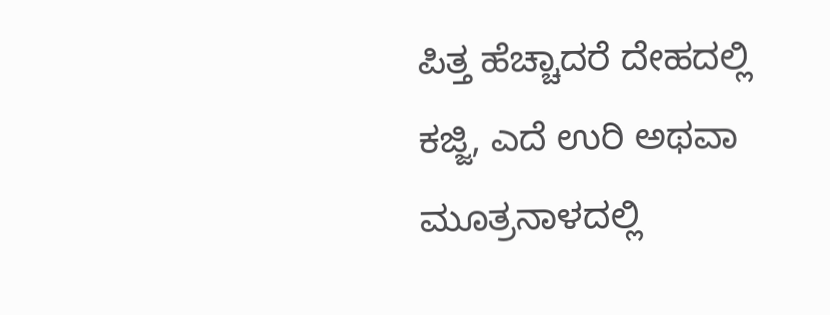ಪಿತ್ತ ಹೆಚ್ಚಾದರೆ ದೇಹದಲ್ಲಿ ಕಜ್ಜಿ, ಎದೆ ಉರಿ ಅಥವಾ ಮೂತ್ರನಾಳದಲ್ಲಿ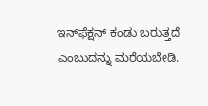ಇನ್‍ಫೆಕ್ಷನ್ ಕಂಡು ಬರುತ್ತದೆ ಎಂಬುದನ್ನು ಮರೆಯಬೇಡಿ.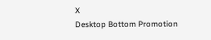X
Desktop Bottom Promotion